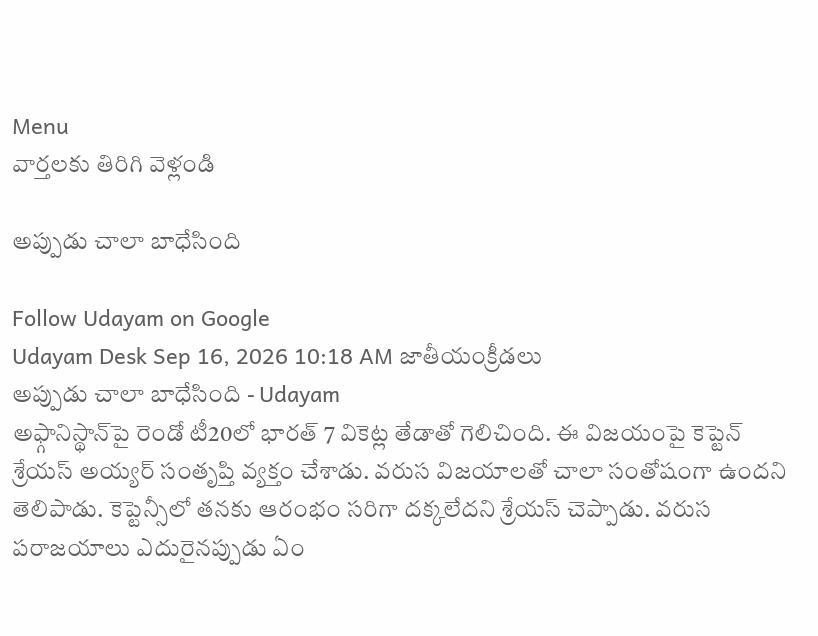Menu
వార్తలకు తిరిగి వెళ్లండి

అప్పుడు చాలా బాధేసింది

Follow Udayam on Google
Udayam Desk Sep 16, 2026 10:18 AM జాతీయంక్రీడలు
అప్పుడు చాలా బాధేసింది - Udayam
అఫ్గానిస్థాన్‌పై రెండో టీ20లో భారత్‌ 7 వికెట్ల తేడాతో గెలిచింది. ఈ విజయంపై కెప్టెన్‌ శ్రేయస్‌ అయ్యర్‌ సంతృప్తి వ్యక్తం చేశాడు. వరుస విజయాలతో చాలా సంతోషంగా ఉందని తెలిపాడు. కెప్టెన్సీలో తనకు ఆరంభం సరిగా దక్కలేదని శ్రేయస్‌ చెప్పాడు. వరుస పరాజయాలు ఎదురైనప్పుడు ఏం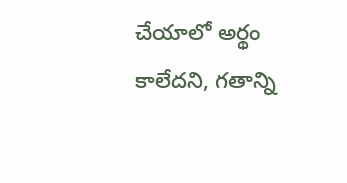చేయాలో అర్థం కాలేదని, గతాన్ని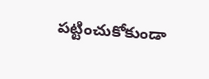పట్టించుకోకుండా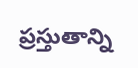ప్రస్తుతాన్ని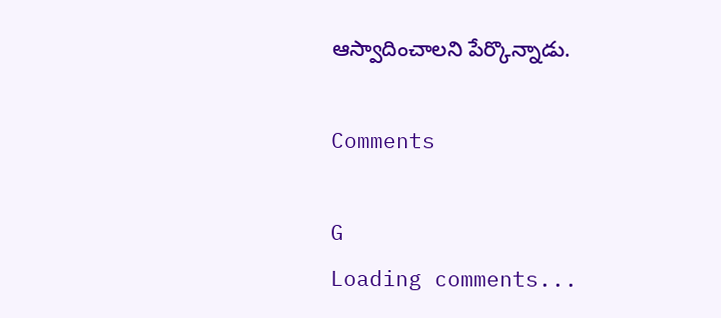ఆస్వాదించాలని పేర్కొన్నాడు.

Comments

G
Loading comments...